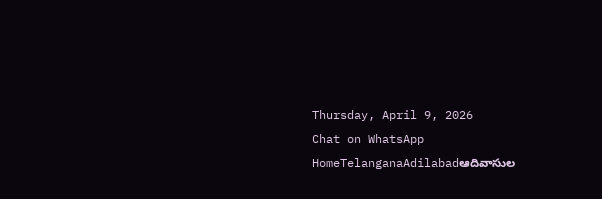Thursday, April 9, 2026
Chat on WhatsApp
HomeTelanganaAdilabadఆదివాసుల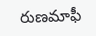రుణమాఫీ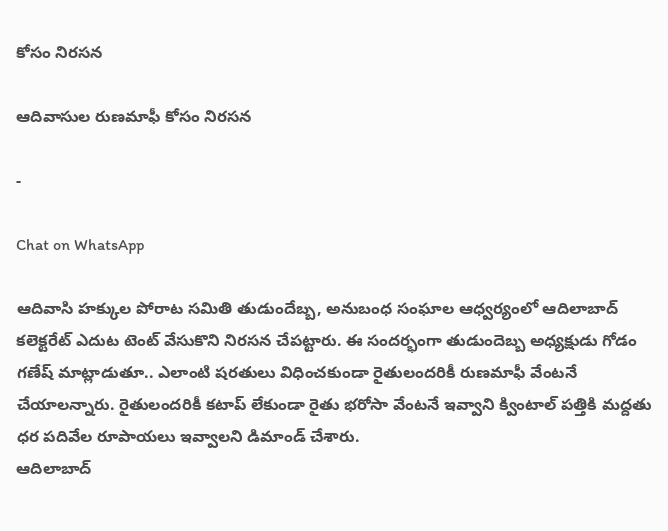కోసం నిరసన

ఆదివాసుల రుణమాఫీ కోసం నిరసన

-

Chat on WhatsApp

ఆదివాసి హక్కుల పోరాట సమితి తుడుందేబ్బ, అనుబంధ సంఘాల ఆధ్వర్యంలో ఆదిలాబాద్ కలెక్టరేట్ ఎదుట టెంట్ వేసుకొని నిరసన చేపట్టారు. ఈ సందర్భంగా తుడుందెబ్బ అధ్యక్షుడు గోడం గణేష్ మాట్లాడుతూ.. ఎలాంటి షరతులు విధించకుండా రైతులందరికీ రుణమాఫీ వేంటనే చేయాలన్నారు. రైతులందరికీ కటాప్ లేకుండా రైతు భరోసా వేంటనే ఇవ్వాని క్వింటాల్ పత్తికి మద్దతు ధర పదివేల రూపాయలు ఇవ్వాలని డిమాండ్ చేశారు.
ఆదిలాబాద్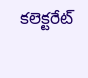కలెక్టరేట్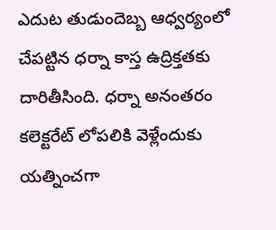ఎదుట తుడుందెబ్బ ఆధ్వర్యంలో చేపట్టిన ధర్నా కాస్త ఉద్రిక్తతకు దారితీసింది. ధర్నా అనంతరం కలెక్టరేట్ లోపలికి వెళ్లేందుకు యత్నించగా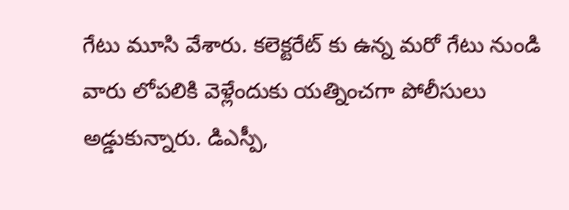గేటు మూసి వేశారు. కలెక్టరేట్ కు ఉన్న మరో గేటు నుండి వారు లోపలికి వెళ్లేందుకు యత్నించగా పోలీసులు అడ్డుకున్నారు. డిఎస్పీ,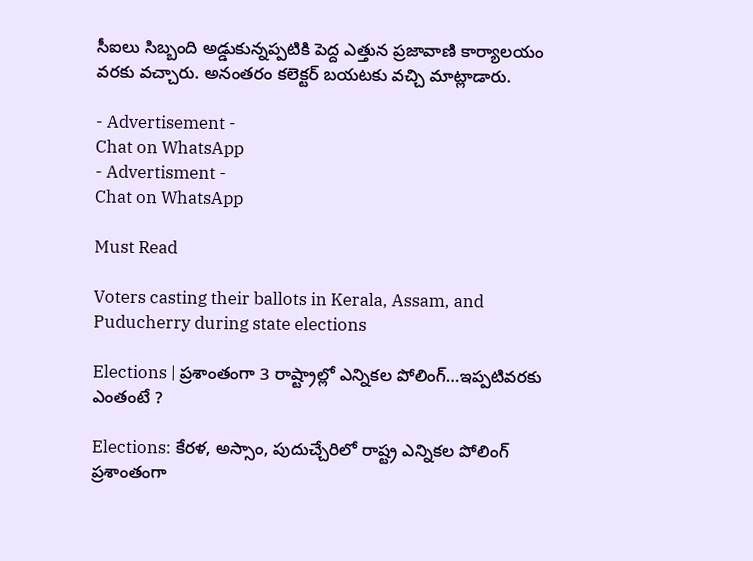సీఐలు సిబ్బంది అడ్డుకున్నప్పటికి పెద్ద ఎత్తున ప్రజావాణి కార్యాలయం వరకు వచ్చారు. అనంతరం కలెక్టర్ బయటకు వచ్చి మాట్లాడారు.

- Advertisement -
Chat on WhatsApp
- Advertisment -
Chat on WhatsApp

Must Read

Voters casting their ballots in Kerala, Assam, and Puducherry during state elections

Elections | ప్రశాంతంగా 3 రాష్ట్రాల్లో ఎన్నికల పోలింగ్…ఇప్పటివరకు ఎంతంటే ?

Elections: కేరళ, అస్సాం, పుదుచ్చేరిలో రాష్ట్ర ఎన్నికల పోలింగ్ ప్రశాంతంగా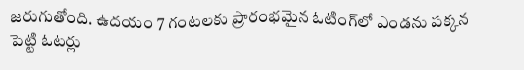జరుగుతోంది. ఉదయం 7 గంటలకు ప్రారంభమైన ఓటింగ్‌లో ఎండను పక్కన పెట్టి ఓటర్లు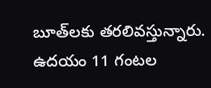బూత్‌లకు తరలివస్తున్నారు. ఉదయం 11 గంటల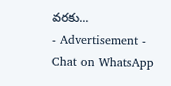వరకు...
- Advertisement -
Chat on WhatsApp